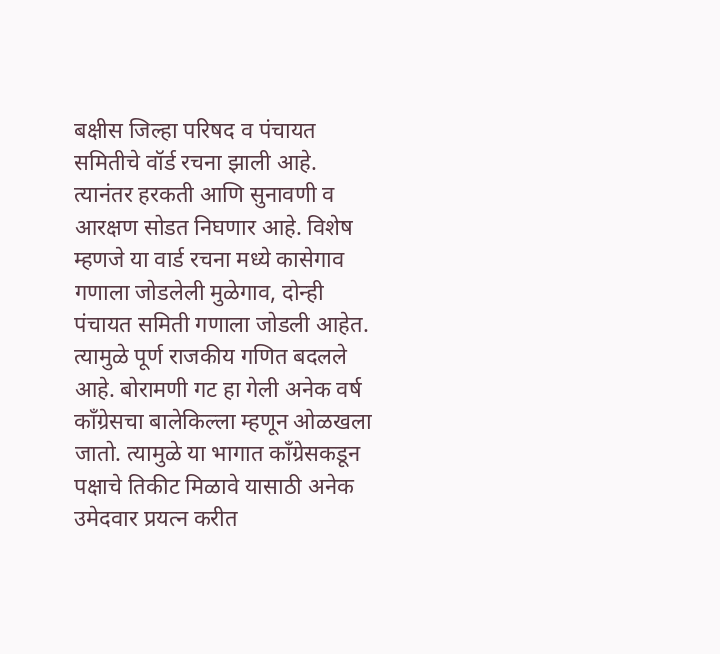बक्षीस जिल्हा परिषद व पंचायत समितीचे वॉर्ड रचना झाली आहे. त्यानंतर हरकती आणि सुनावणी व आरक्षण सोडत निघणार आहे. विशेष म्हणजे या वार्ड रचना मध्ये कासेगाव गणाला जोडलेली मुळेगाव, दोन्ही पंचायत समिती गणाला जोडली आहेत. त्यामुळे पूर्ण राजकीय गणित बदलले आहे. बोरामणी गट हा गेली अनेक वर्ष काँग्रेसचा बालेकिल्ला म्हणून ओळखला जातो. त्यामुळे या भागात काँग्रेसकडून पक्षाचे तिकीट मिळावे यासाठी अनेक उमेदवार प्रयत्न करीत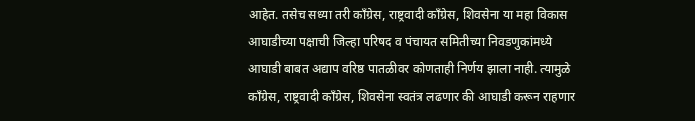आहेत. तसेच सध्या तरी काँग्रेस, राष्ट्रवादी काँग्रेस, शिवसेना या महा विकास आघाडीच्या पक्षाची जिल्हा परिषद व पंचायत समितीच्या निवडणुकांमध्ये आघाडी बाबत अद्याप वरिष्ठ पातळीवर कोणताही निर्णय झाला नाही. त्यामुळे काँग्रेस, राष्ट्रवादी काँग्रेस, शिवसेना स्वतंत्र लढणार की आघाडी करून राहणार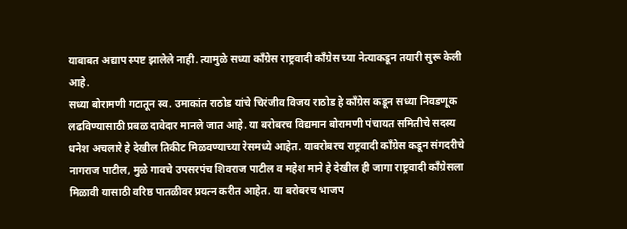याबाबत अद्याप स्पष्ट झालेले नाही. त्यामुळे सध्या कॉंग्रेस राष्ट्रवादी कॉंग्रेस च्या नेत्याकडून तयारी सुरू केली आहे.
सध्या बोरामणी गटातून स्व. उमाकांत राठोड यांचे चिरंजीव विजय राठोड हे काँग्रेस कडून सध्या निवडणूक लढविण्यासाठी प्रबळ दावेदार मानले जात आहे. या बरोबरच विद्यमान बोरामणी पंचायत समितीचे सदस्य धनेश अचलारे हे देखील तिकीट मिळवण्याच्या रेसमध्ये आहेत. याबरोबरच राष्ट्रवादी काँग्रेस कडून संगदरीचे नागराज पाटील, मुळे गावचे उपसरपंच शिवराज पाटील व महेश माने हे देखील ही जागा राष्ट्रवादी कॉंग्रेसला मिळावी यासाठी वरिष्ठ पातळीवर प्रयत्न करीत आहेत. या बरोबरच भाजप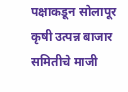पक्षाकडून सोलापूर कृषी उत्पन्न बाजार समितीचे माजी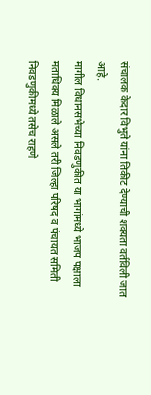संचालक केदार विभुते यांना तिकीट देण्याची शक्यता वर्तविली जात आहे.
मागील विधानसभेच्या निवडणुकीत या भागांमध्ये भाजप पक्षाला मताधिक्य मिळाले असले तरी जिल्हा परिषद व पंचायत समिती निवडणुकीमध्ये तसेच राहणे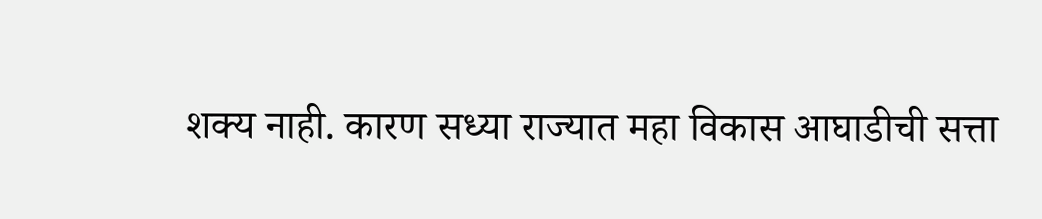शक्य नाही. कारण सध्या राज्यात महा विकास आघाडीची सत्ता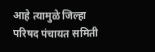आहे त्यामुळे जिल्हा परिषद पंचायत समिती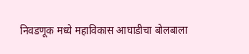निवडणूक मध्ये महाविकास आघाडीचा बोलबाला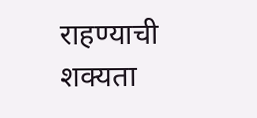राहण्याची शक्यता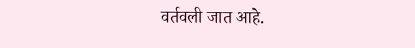वर्तवली जात आहे.